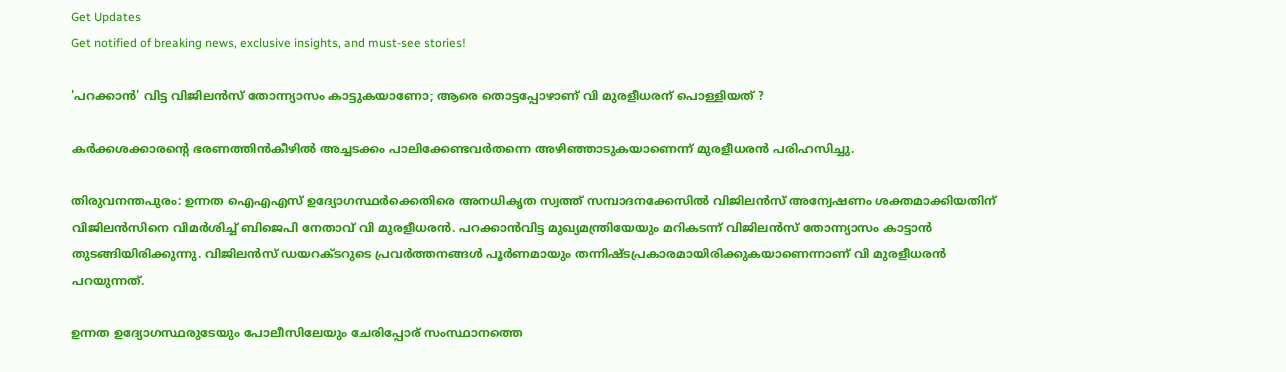Get Updates
Get notified of breaking news, exclusive insights, and must-see stories!

'പറക്കാന്‍' വിട്ട വിജിലന്‍സ് തോന്ന്യാസം കാട്ടുകയാണോ; ആരെ തൊട്ടപ്പോഴാണ് വി മുരളീധരന് പൊള്ളിയത് ?

കര്‍ക്കശക്കാരന്റെ ഭരണത്തിന്‍കീഴില്‍ അച്ചടക്കം പാലിക്കേണ്ടവര്‍തന്നെ അഴിഞ്ഞാടുകയാണെന്ന്‌ മുരളീധരന്‍ പരിഹസിച്ചു.

തിരുവനന്തപുരം: ഉന്നത ഐഎഎസ് ഉദ്യോഗസ്ഥര്‍ക്കെതിരെ അനധികൃത സ്വത്ത് സമ്പാദനക്കേസില്‍ വിജിലന്‍സ് അന്വേഷണം ശക്തമാക്കിയതിന് വിജിലന്‍സിനെ വിമര്‍ശിച്ച് ബിജെപി നേതാവ് വി മുരളീധരന്‍. പറക്കാന്‍വിട്ട മുഖ്യമന്ത്രിയേയും മറികടന്ന് വിജിലന്‍സ് തോന്ന്യാസം കാട്ടാന്‍ തുടങ്ങിയിരിക്കുന്നു. വിജിലന്‍സ് ഡയറക്ടറുടെ പ്രവര്‍ത്തനങ്ങള്‍ പൂര്‍ണമായും തന്നിഷ്ടപ്രകാരമായിരിക്കുകയാണെന്നാണ് വി മുരളീധരന്‍ പറയുന്നത്.

ഉന്നത ഉദ്യോഗസ്ഥരുടേയും പോലീസിലേയും ചേരിപ്പോര് സംസ്ഥാനത്തെ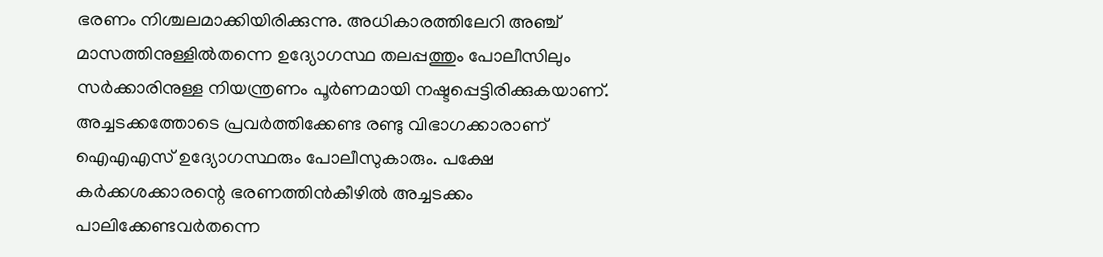ഭരണം നിശ്ചലമാക്കിയിരിക്കുന്നു. അധികാരത്തിലേറി അഞ്ച് മാസത്തിനുള്ളില്‍തന്നെ ഉദ്യോഗസ്ഥ തലപ്പത്തും പോലീസിലും സര്‍ക്കാരിനുള്ള നിയന്ത്രണം പൂര്‍ണമായി നഷ്ടപ്പെട്ടിരിക്കുകയാണ്. അച്ചടക്കത്തോടെ പ്രവര്‍ത്തിക്കേണ്ട രണ്ടു വിഭാഗക്കാരാണ് ഐഎഎസ് ഉദ്യോഗസ്ഥരും പോലീസുകാരും. പക്ഷേ കര്‍ക്കശക്കാരന്റെ ഭരണത്തിന്‍കീഴില്‍ അച്ചടക്കം പാലിക്കേണ്ടവര്‍തന്നെ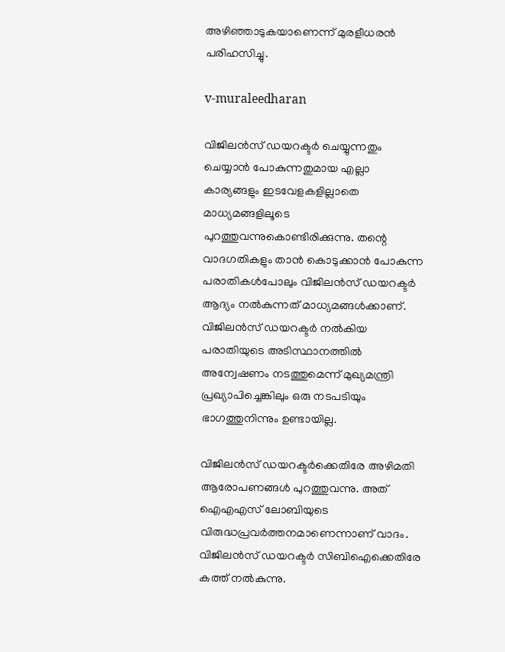അഴിഞ്ഞാടുകയാണെന്ന്‌ മുരളീധരന്‍ പരിഹസിച്ചു.

v-muraleedharan

വിജിലന്‍സ് ഡയറക്ടര്‍ ചെയ്യുന്നതും ചെയ്യാന്‍ പോകുന്നതുമായ എല്ലാ കാര്യങ്ങളും ഇടവേളകളില്ലാതെ മാധ്യമങ്ങളിലൂടെ പുറത്തുവന്നുകൊണ്ടിരിക്കുന്നു. തന്റെ വാദഗതികളും താന്‍ കൊടുക്കാന്‍ പോകുന്ന പരാതികള്‍പോലും വിജിലന്‍സ് ഡയറക്ടര്‍ ആദ്യം നല്‍കുന്നത് മാധ്യമങ്ങള്‍ക്കാണ്. വിജിലന്‍സ് ഡയറക്ടര്‍ നല്‍കിയ പരാതിയുടെ അടിസ്ഥാനത്തില്‍ അന്വേഷണം നടത്തുമെന്ന് മുഖ്യമന്ത്രി പ്രഖ്യാപിച്ചെങ്കിലും ഒരു നടപടിയും ഭാഗത്തുനിന്നും ഉണ്ടായില്ല.

വിജിലന്‍സ് ഡയറക്ടര്‍ക്കെതിരേ അഴിമതി ആരോപണങ്ങള്‍ പുറത്തുവന്നു. അത് ഐഎഎസ് ലോബിയുടെ വിരുദ്ധപ്രവര്‍ത്തനമാണെന്നാണ് വാദം. വിജിലന്‍സ് ഡയറക്ടര്‍ സിബിഐക്കെതിരേ കത്ത് നല്‍കുന്നു.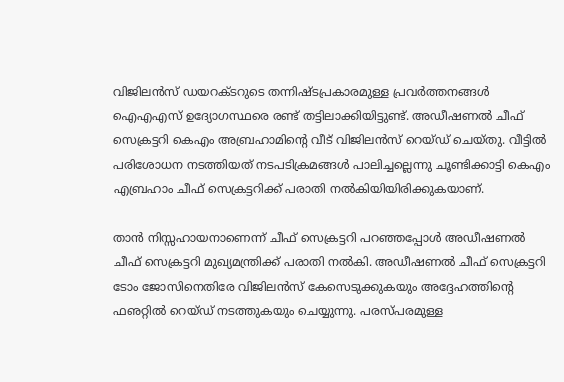വിജിലന്‍സ് ഡയറക്ടറുടെ തന്നിഷ്ടപ്രകാരമുള്ള പ്രവര്‍ത്തനങ്ങള്‍ ഐഎഎസ് ഉദ്യോഗസ്ഥരെ രണ്ട് തട്ടിലാക്കിയിട്ടുണ്ട്. അഡീഷണല്‍ ചീഫ് സെക്രട്ടറി കെഎം അബ്രഹാമിന്റെ വീട് വിജിലന്‍സ് റെയ്ഡ് ചെയ്തു. വീട്ടില്‍ പരിശോധന നടത്തിയത് നടപടിക്രമങ്ങള്‍ പാലിച്ചല്ലെന്നു ചൂണ്ടിക്കാട്ടി കെഎം എബ്രഹാം ചീഫ് സെക്രട്ടറിക്ക് പരാതി നല്‍കിയിയിരിക്കുകയാണ്.

താന്‍ നിസ്സഹായനാണെന്ന് ചീഫ് സെക്രട്ടറി പറഞ്ഞപ്പോള്‍ അഡീഷണല്‍ ചീഫ് സെക്രട്ടറി മുഖ്യമന്ത്രിക്ക് പരാതി നല്‍കി. അഡീഷണല്‍ ചീഫ് സെക്രട്ടറി ടോം ജോസിനെതിരേ വിജിലന്‍സ് കേസെടുക്കുകയും അദ്ദേഹത്തിന്റെ ഫഌറ്റില്‍ റെയ്ഡ് നടത്തുകയും ചെയ്യുന്നു. പരസ്പരമുള്ള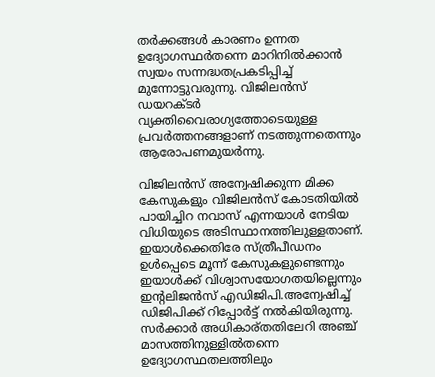തര്‍ക്കങ്ങള്‍ കാരണം ഉന്നത ഉദ്യോഗസ്ഥര്‍തന്നെ മാറിനില്‍ക്കാന്‍ സ്വയം സന്നദ്ധതപ്രകടിപ്പിച്ച് മുന്നോട്ടുവരുന്നു. വിജിലന്‍സ് ഡയറക്ടര്‍ വ്യക്തിവൈരാഗ്യത്തോടെയുള്ള പ്രവര്‍ത്തനങ്ങളാണ് നടത്തുന്നതെന്നും ആരോപണമുയര്‍ന്നു.

വിജിലന്‍സ് അന്വേഷിക്കുന്ന മിക്ക കേസുകളും വിജിലന്‍സ് കോടതിയില്‍ പായിച്ചിറ നവാസ് എന്നയാള്‍ നേടിയ വിധിയുടെ അടിസ്ഥാനത്തിലുള്ളതാണ്. ഇയാള്‍ക്കെതിരേ സ്ത്രീപീഡനം ഉള്‍പ്പെടെ മൂന്ന് കേസുകളുണ്ടെന്നും ഇയാള്‍ക്ക് വിശ്വാസയോഗതയില്ലെന്നും ഇന്റലിജന്‍സ് എഡിജിപി.അന്വേഷിച്ച് ഡിജിപിക്ക് റിപ്പോര്‍ട്ട് നല്‍കിയിരുന്നു. സര്‍ക്കാര്‍ അധികാര്തതിലേറി അഞ്ച് മാസത്തിനുള്ളില്‍തന്നെ ഉദ്യോഗസ്ഥതലത്തിലും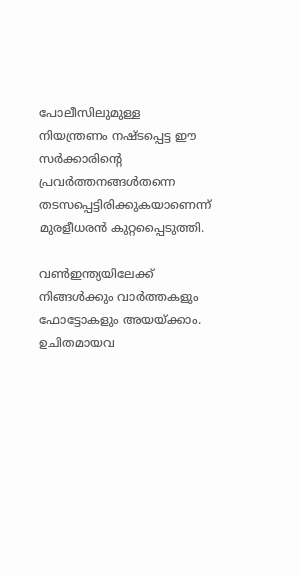പോലീസിലുമുള്ള നിയന്ത്രണം നഷ്ടപ്പെട്ട ഈ സര്‍ക്കാരിന്റെ പ്രവര്‍ത്തനങ്ങള്‍തന്നെ തടസപ്പെട്ടിരിക്കുകയാണെന്ന് മുരളീധരന്‍ കുറ്റപ്പൈടുത്തി.

വണ്‍ഇന്ത്യയിലേക്ക് നിങ്ങള്‍ക്കും വാര്‍ത്തകളും ഫോട്ടോകളും അയയ്ക്കാം. ഉചിതമായവ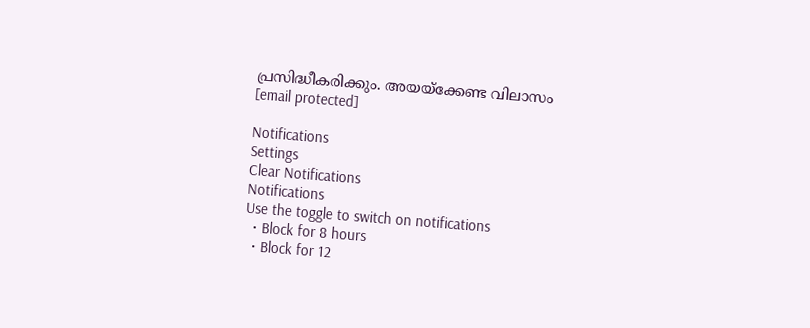പ്രസിദ്ധീകരിക്കും. അയയ്‌ക്കേണ്ട വിലാസം [email protected]

Notifications
Settings
Clear Notifications
Notifications
Use the toggle to switch on notifications
  • Block for 8 hours
  • Block for 12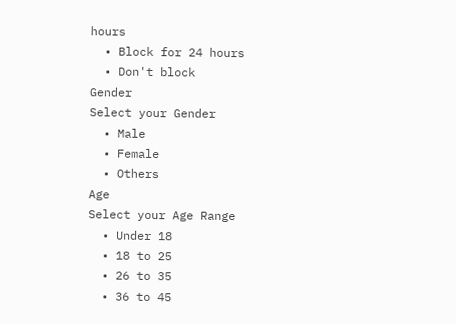hours
  • Block for 24 hours
  • Don't block
Gender
Select your Gender
  • Male
  • Female
  • Others
Age
Select your Age Range
  • Under 18
  • 18 to 25
  • 26 to 35
  • 36 to 45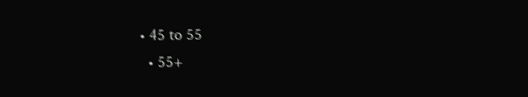• 45 to 55
  • 55+